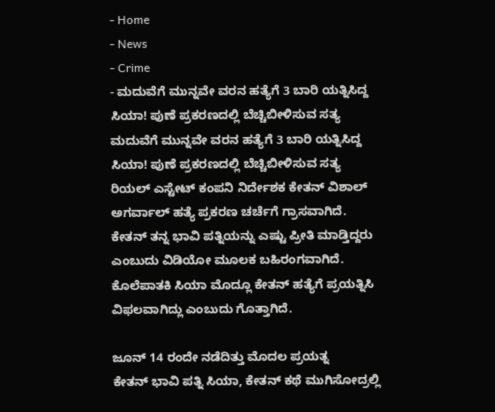- Home
- News
- Crime
- ಮದುವೆಗೆ ಮುನ್ನವೇ ವರನ ಹತ್ಯೆಗೆ 3 ಬಾರಿ ಯತ್ನಿಸಿದ್ದ ಸಿಯಾ! ಪುಣೆ ಪ್ರಕರಣದಲ್ಲಿ ಬೆಚ್ಚಿಬೀಳಿಸುವ ಸತ್ಯ
ಮದುವೆಗೆ ಮುನ್ನವೇ ವರನ ಹತ್ಯೆಗೆ 3 ಬಾರಿ ಯತ್ನಿಸಿದ್ದ ಸಿಯಾ! ಪುಣೆ ಪ್ರಕರಣದಲ್ಲಿ ಬೆಚ್ಚಿಬೀಳಿಸುವ ಸತ್ಯ
ರಿಯಲ್ ಎಸ್ಟೇಟ್ ಕಂಪನಿ ನಿರ್ದೇಶಕ ಕೇತನ್ ವಿಶಾಲ್ ಅಗರ್ವಾಲ್ ಹತ್ಯೆ ಪ್ರಕರಣ ಚರ್ಚೆಗೆ ಗ್ರಾಸವಾಗಿದೆ. ಕೇತನ್ ತನ್ನ ಭಾವಿ ಪತ್ನಿಯನ್ನು ಎಷ್ಟು ಪ್ರೀತಿ ಮಾಡ್ತಿದ್ದರು ಎಂಬುದು ವಿಡಿಯೋ ಮೂಲಕ ಬಹಿರಂಗವಾಗಿದೆ. ಕೊಲೆಪಾತಕಿ ಸಿಯಾ ಮೊದ್ಲೂ ಕೇತನ್ ಹತ್ಯೆಗೆ ಪ್ರಯತ್ನಿಸಿ ವಿಫಲವಾಗಿದ್ಲು ಎಂಬುದು ಗೊತ್ತಾಗಿದೆ.

ಜೂನ್ 14 ರಂದೇ ನಡೆದಿತ್ತು ಮೊದಲ ಪ್ರಯತ್ನ
ಕೇತನ್ ಭಾವಿ ಪತ್ನಿ ಸಿಯಾ, ಕೇತನ್ ಕಥೆ ಮುಗಿಸೋದ್ರಲ್ಲಿ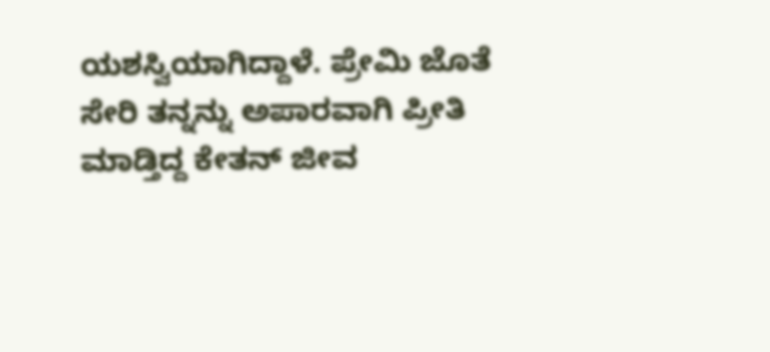ಯಶಸ್ವಿಯಾಗಿದ್ದಾಳೆ. ಪ್ರೇಮಿ ಜೊತೆ ಸೇರಿ ತನ್ನನ್ನು ಅಪಾರವಾಗಿ ಪ್ರೀತಿ ಮಾಡ್ತಿದ್ದ ಕೇತನ್ ಜೀವ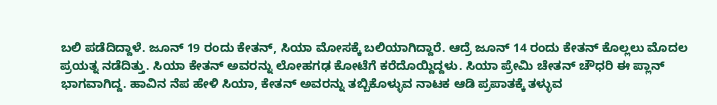ಬಲಿ ಪಡೆದಿದ್ದಾಳೆ. ಜೂನ್ 19 ರಂದು ಕೇತನ್, ಸಿಯಾ ಮೋಸಕ್ಕೆ ಬಲಿಯಾಗಿದ್ದಾರೆ. ಆದ್ರೆ ಜೂನ್ 14 ರಂದು ಕೇತನ್ ಕೊಲ್ಲಲು ಮೊದಲ ಪ್ರಯತ್ನ ನಡೆದಿತ್ತು. ಸಿಯಾ ಕೇತನ್ ಅವರನ್ನು ಲೋಹಗಢ ಕೋಟೆಗೆ ಕರೆದೊಯ್ದಿದ್ದಳು. ಸಿಯಾ ಪ್ರೇಮಿ ಚೇತನ್ ಚೌಧರಿ ಈ ಪ್ಲಾನ್ ಭಾಗವಾಗಿದ್ದ. ಹಾವಿನ ನೆಪ ಹೇಳಿ ಸಿಯಾ, ಕೇತನ್ ಅವರನ್ನು ತಬ್ಬಿಕೊಳ್ಳುವ ನಾಟಕ ಆಡಿ ಪ್ರಪಾತಕ್ಕೆ ತಳ್ಳುವ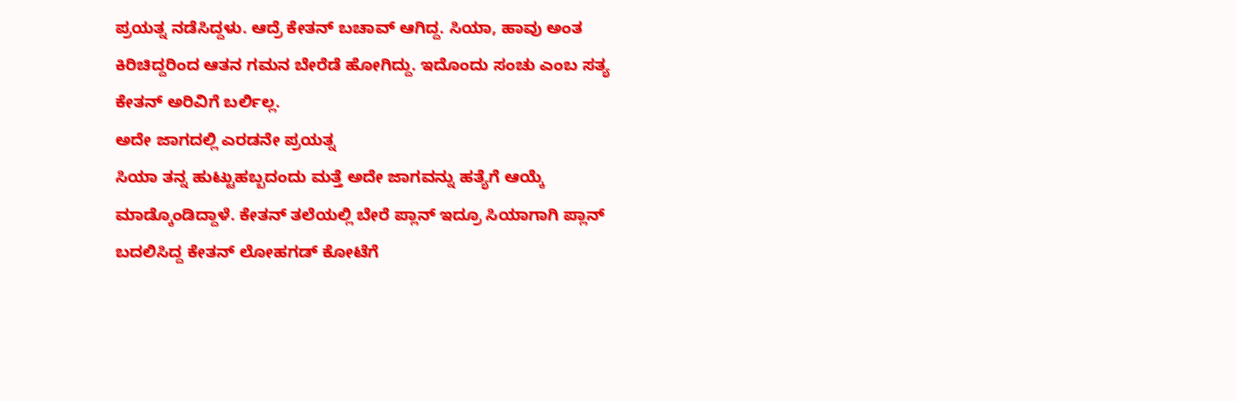ಪ್ರಯತ್ನ ನಡೆಸಿದ್ದಳು. ಆದ್ರೆ ಕೇತನ್ ಬಚಾವ್ ಆಗಿದ್ದ. ಸಿಯಾ, ಹಾವು ಅಂತ ಕಿರಿಚಿದ್ದರಿಂದ ಆತನ ಗಮನ ಬೇರೆಡೆ ಹೋಗಿದ್ದು. ಇದೊಂದು ಸಂಚು ಎಂಬ ಸತ್ಯ ಕೇತನ್ ಅರಿವಿಗೆ ಬರ್ಲಿಲ್ಲ.
ಅದೇ ಜಾಗದಲ್ಲಿ ಎರಡನೇ ಪ್ರಯತ್ನ
ಸಿಯಾ ತನ್ನ ಹುಟ್ಟುಹಬ್ಬದಂದು ಮತ್ತೆ ಅದೇ ಜಾಗವನ್ನು ಹತ್ಯೆಗೆ ಆಯ್ಕೆ ಮಾಡ್ಕೊಂಡಿದ್ದಾಳೆ. ಕೇತನ್ ತಲೆಯಲ್ಲಿ ಬೇರೆ ಪ್ಲಾನ್ ಇದ್ರೂ ಸಿಯಾಗಾಗಿ ಪ್ಲಾನ್ ಬದಲಿಸಿದ್ದ ಕೇತನ್ ಲೋಹಗಡ್ ಕೋಟೆಗೆ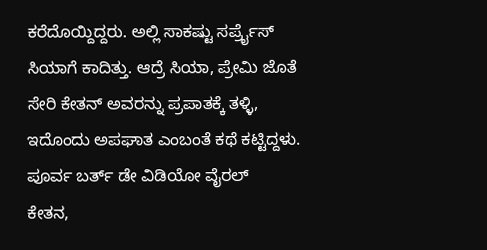ಕರೆದೊಯ್ದಿದ್ದರು. ಅಲ್ಲಿ ಸಾಕಷ್ಟು ಸರ್ಪ್ರೈಸ್ ಸಿಯಾಗೆ ಕಾದಿತ್ತು. ಆದ್ರೆ ಸಿಯಾ, ಪ್ರೇಮಿ ಜೊತೆ ಸೇರಿ ಕೇತನ್ ಅವರನ್ನು ಪ್ರಪಾತಕ್ಕೆ ತಳ್ಳಿ, ಇದೊಂದು ಅಪಘಾತ ಎಂಬಂತೆ ಕಥೆ ಕಟ್ಟಿದ್ದಳು.
ಪೂರ್ವ ಬರ್ತ್ ಡೇ ವಿಡಿಯೋ ವೈರಲ್
ಕೇತನ,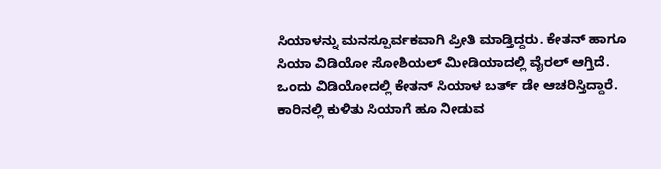ಸಿಯಾಳನ್ನು ಮನಸ್ಪೂರ್ವಕವಾಗಿ ಪ್ರೀತಿ ಮಾಡ್ತಿದ್ದರು. ಕೇತನ್ ಹಾಗೂ ಸಿಯಾ ವಿಡಿಯೋ ಸೋಶಿಯಲ್ ಮೀಡಿಯಾದಲ್ಲಿ ವೈರಲ್ ಆಗ್ತಿದೆ. ಒಂದು ವಿಡಿಯೋದಲ್ಲಿ ಕೇತನ್ ಸಿಯಾಳ ಬರ್ತ್ ಡೇ ಆಚರಿಸ್ತಿದ್ದಾರೆ. ಕಾರಿನಲ್ಲಿ ಕುಳಿತು ಸಿಯಾಗೆ ಹೂ ನೀಡುವ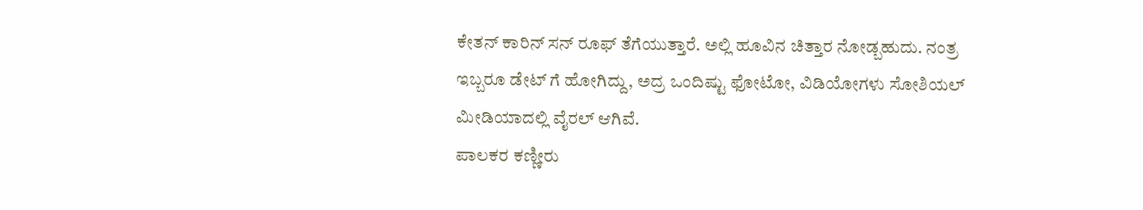ಕೇತನ್ ಕಾರಿನ್ ಸನ್ ರೂಫ್ ತೆಗೆಯುತ್ತಾರೆ. ಅಲ್ಲಿ ಹೂವಿನ ಚಿತ್ತಾರ ನೋಡ್ಬಹುದು. ನಂತ್ರ ಇಬ್ಬರೂ ಡೇಟ್ ಗೆ ಹೋಗಿದ್ದು, ಅದ್ರ ಒಂದಿಷ್ಟು ಫೋಟೋ, ವಿಡಿಯೋಗಳು ಸೋಶಿಯಲ್ ಮೀಡಿಯಾದಲ್ಲಿ ವೈರಲ್ ಆಗಿವೆ.
ಪಾಲಕರ ಕಣ್ಣೀರು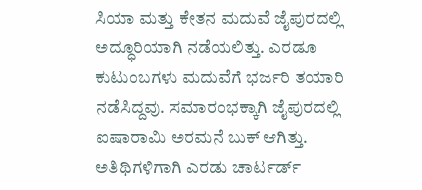ಸಿಯಾ ಮತ್ತು ಕೇತನ ಮದುವೆ ಜೈಪುರದಲ್ಲಿ ಅದ್ಧೂರಿಯಾಗಿ ನಡೆಯಲಿತ್ತು. ಎರಡೂ ಕುಟುಂಬಗಳು ಮದುವೆಗೆ ಭರ್ಜರಿ ತಯಾರಿ ನಡೆಸಿದ್ದವು. ಸಮಾರಂಭಕ್ಕಾಗಿ ಜೈಪುರದಲ್ಲಿ ಐಷಾರಾಮಿ ಅರಮನೆ ಬುಕ್ ಆಗಿತ್ತು. ಅತಿಥಿಗಳಿಗಾಗಿ ಎರಡು ಚಾರ್ಟರ್ಡ್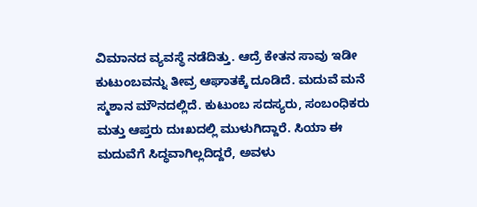ವಿಮಾನದ ವ್ಯವಸ್ಥೆ ನಡೆದಿತ್ತು. ಆದ್ರೆ ಕೇತನ ಸಾವು ಇಡೀ ಕುಟುಂಬವನ್ನು ತೀವ್ರ ಆಘಾತಕ್ಕೆ ದೂಡಿದೆ. ಮದುವೆ ಮನೆ ಸ್ಮಶಾನ ಮೌನದಲ್ಲಿದೆ. ಕುಟುಂಬ ಸದಸ್ಯರು, ಸಂಬಂಧಿಕರು ಮತ್ತು ಆಪ್ತರು ದುಃಖದಲ್ಲಿ ಮುಳುಗಿದ್ದಾರೆ. ಸಿಯಾ ಈ ಮದುವೆಗೆ ಸಿದ್ಧವಾಗಿಲ್ಲದಿದ್ದರೆ, ಅವಳು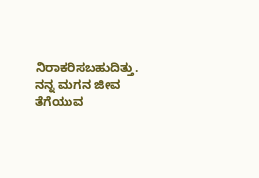ನಿರಾಕರಿಸಬಹುದಿತ್ತು. ನನ್ನ ಮಗನ ಜೀವ ತೆಗೆಯುವ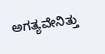ಅಗತ್ಯವೇನಿತ್ತು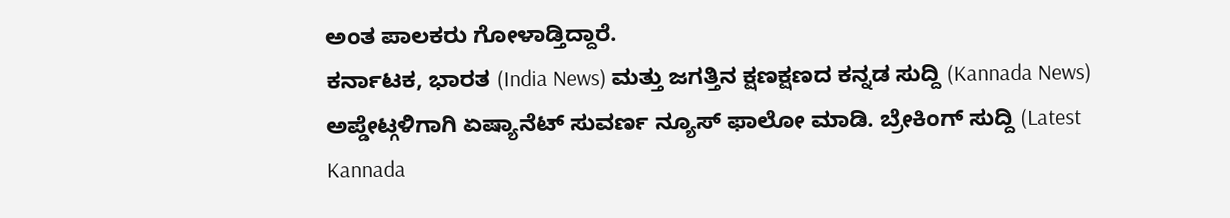ಅಂತ ಪಾಲಕರು ಗೋಳಾಡ್ತಿದ್ದಾರೆ.
ಕರ್ನಾಟಕ, ಭಾರತ (India News) ಮತ್ತು ಜಗತ್ತಿನ ಕ್ಷಣಕ್ಷಣದ ಕನ್ನಡ ಸುದ್ದಿ (Kannada News) ಅಪ್ಡೇಟ್ಗಳಿಗಾಗಿ ಏಷ್ಯಾನೆಟ್ ಸುವರ್ಣ ನ್ಯೂಸ್ ಫಾಲೋ ಮಾಡಿ. ಬ್ರೇಕಿಂಗ್ ಸುದ್ದಿ (Latest Kannada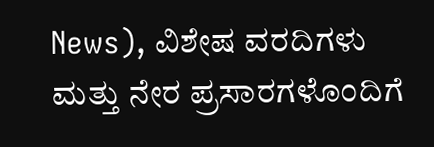News), ವಿಶೇಷ ವರದಿಗಳು ಮತ್ತು ನೇರ ಪ್ರಸಾರಗಳೊಂದಿಗೆ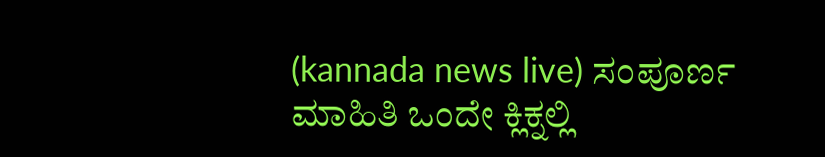(kannada news live) ಸಂಪೂರ್ಣ ಮಾಹಿತಿ ಒಂದೇ ಕ್ಲಿಕ್ನಲ್ಲಿ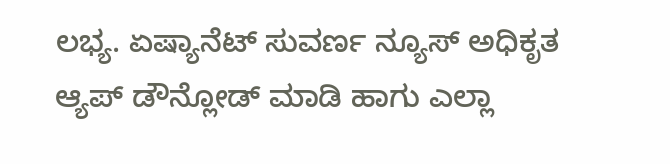ಲಭ್ಯ. ಏಷ್ಯಾನೆಟ್ ಸುವರ್ಣ ನ್ಯೂಸ್ ಅಧಿಕೃತ ಆ್ಯಪ್ ಡೌನ್ಲೋಡ್ ಮಾಡಿ ಹಾಗು ಎಲ್ಲಾ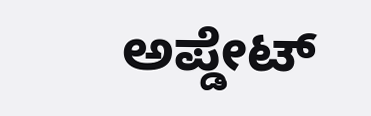ಅಪ್ಡೇಟ್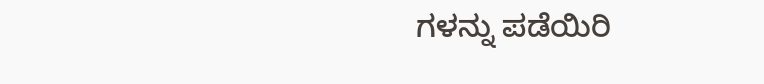ಗಳನ್ನು ಪಡೆಯಿರಿ